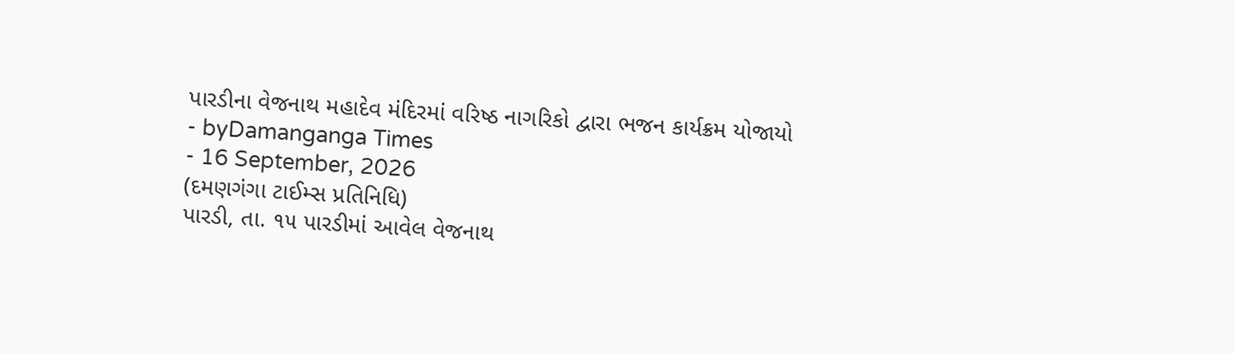પારડીના વેજનાથ મહાદેવ મંદિરમાં વરિષ્ઠ નાગરિકો દ્વારા ભજન કાર્યક્રમ યોજાયો
- byDamanganga Times
- 16 September, 2026
(દમણગંગા ટાઈમ્સ પ્રતિનિધિ)
પારડી, તા. ૧૫ પારડીમાં આવેલ વેજનાથ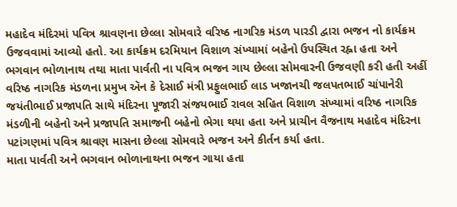મહાદેવ મંદિરમાં પવિત્ર શ્રાવણના છેલ્લા સોમવારે વરિષ્ઠ નાગરિક મંડળ પારડી દ્વારા ભજન નો કાર્યક્રમ ઉજવવામાં આવ્યો હતો. આ કાર્યક્રમ દરમિયાન વિશાળ સંખ્યામાં બહેનો ઉપસ્થિત રહ્ના હતા અને ભગવાન ભોળાનાથ તથા માતા પાર્વતી ના પવિત્ર ભજન ગાય છેલ્લા સોમવારની ઉજવણી કરી હતી અહીં વરિષ્ઠ નાગરિક મંડળના પ્રમુખ ઍન કે દેસાઈ મંત્રી પ્રફુલભાઈ લાડ ખજાનચી જલપતભાઈ ચાંપાનેરી જયંતીભાઈ પ્રજાપતિ સાથે મંદિરના પૂજારી સંજયભાઈ રાવલ સહિત વિશાળ સંખ્યામાં વરિષ્ઠ નાગરિક મંડળીની બહેનો અને પ્રજાપતિ સમાજની બહેનો ભેગા થયા હતા અને પ્રાચીન વૈજનાથ મહાદેવ મંદિરના પટાંગણમાં પવિત્ર શ્રાવણ માસના છેલ્લા સોમવારે ભજન અને કીર્તન કર્યા હતા.
માતા પાર્વતી અને ભગવાન ભોળાનાથના ભજન ગાયા હતા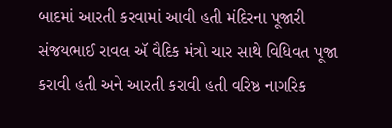બાદમાં આરતી કરવામાં આવી હતી મંદિરના પૂજારી સંજયભાઈ રાવલ ઍ વૈદિક મંત્રો ચાર સાથે વિધિવત પૂજા કરાવી હતી અને આરતી કરાવી હતી વરિષ્ઠ નાગરિક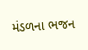મંડળના ભજન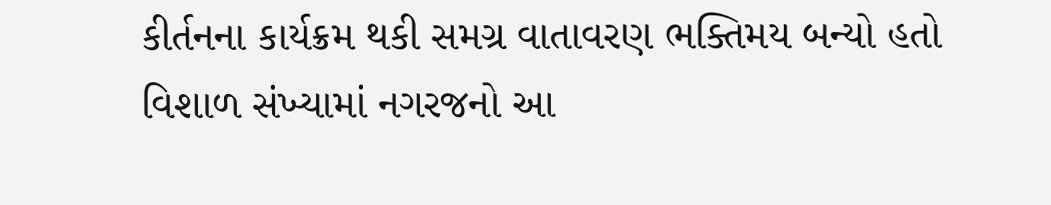કીર્તનના કાર્યક્રમ થકી સમગ્ર વાતાવરણ ભક્તિમય બન્યો હતો વિશાળ સંખ્યામાં નગરજનો આ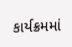કાર્યક્રમમાં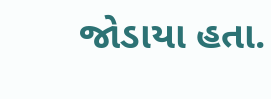જોડાયા હતા.